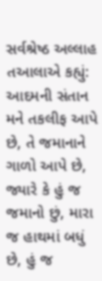સર્વશ્રેષ્ઠ અલ્લાહ તઆલાએ કહ્યું: આદમની સંતાન મને તકલીફ આપે છે, તે જમાનાને ગાળો આપે છે, જ્યારે કે હું જ જમાનો છું, મારા જ હાથમાં બધું છે, હું જ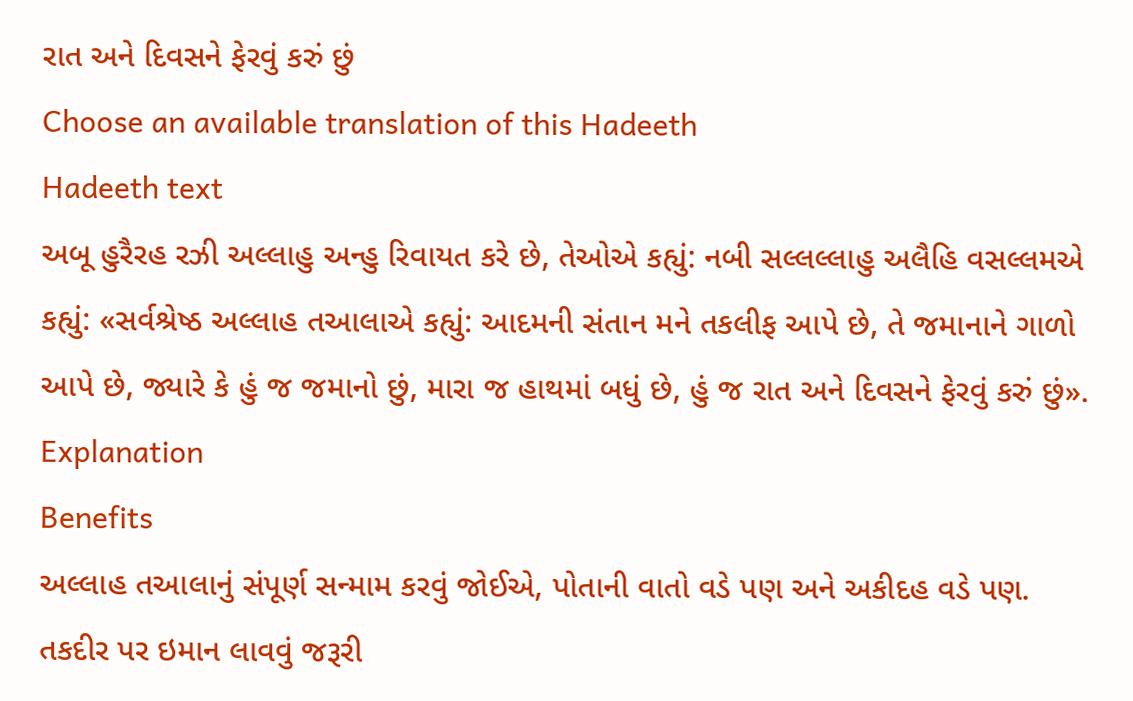રાત અને દિવસને ફેરવું કરું છું
Choose an available translation of this Hadeeth
Hadeeth text
અબૂ હુરૈરહ રઝી અલ્લાહુ અન્હુ રિવાયત કરે છે, તેઓએ કહ્યું: નબી સલ્લલ્લાહુ અલૈહિ વસલ્લમએ કહ્યું: «સર્વશ્રેષ્ઠ અલ્લાહ તઆલાએ કહ્યું: આદમની સંતાન મને તકલીફ આપે છે, તે જમાનાને ગાળો આપે છે, જ્યારે કે હું જ જમાનો છું, મારા જ હાથમાં બધું છે, હું જ રાત અને દિવસને ફેરવું કરું છું».
Explanation
Benefits
અલ્લાહ તઆલાનું સંપૂર્ણ સન્મામ કરવું જોઈએ, પોતાની વાતો વડે પણ અને અકીદહ વડે પણ.
તકદીર પર ઇમાન લાવવું જરૂરી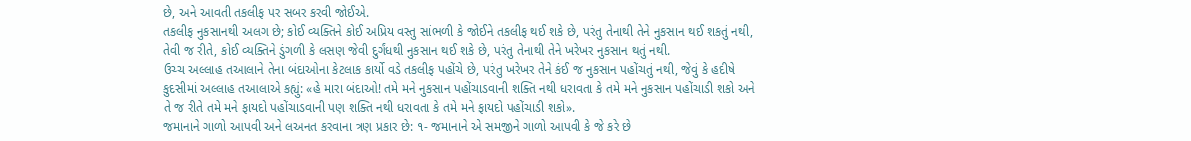છે, અને આવતી તકલીફ પર સબર કરવી જોઈએ.
તકલીફ નુકસાનથી અલગ છે; કોઈ વ્યક્તિને કોઈ અપ્રિય વસ્તુ સાંભળી કે જોઈને તકલીફ થઈ શકે છે, પરંતુ તેનાથી તેને નુકસાન થઈ શકતું નથી, તેવી જ રીતે, કોઈ વ્યક્તિને ડુંગળી કે લસણ જેવી દુર્ગંધથી નુકસાન થઈ શકે છે, પરંતુ તેનાથી તેને ખરેખર નુકસાન થતું નથી.
ઉચ્ચ અલ્લાહ તઆલાને તેના બંદાઓના કેટલાક કાર્યો વડે તકલીફ પહોંચે છે, પરંતુ ખરેખર તેને કંઈ જ નુકસાન પહોંચતું નથી, જેવું કે હદીષે કુદસીમાં અલ્લાહ તઆલાએ કહ્યું: «હે મારા બંદાઓ! તમે મને નુકસાન પહોંચાડવાની શક્તિ નથી ધરાવતા કે તમે મને નુકસાન પહોંચાડી શકો અને તે જ રીતે તમે મને ફાયદો પહોંચાડવાની પણ શક્તિ નથી ધરાવતા કે તમે મને ફાયદો પહોંચાડી શકો».
જમાનાને ગાળો આપવી અને લઅનત કરવાના ત્રણ પ્રકાર છે: ૧- જમાનાને એ સમજીને ગાળો આપવી કે જે કરે છે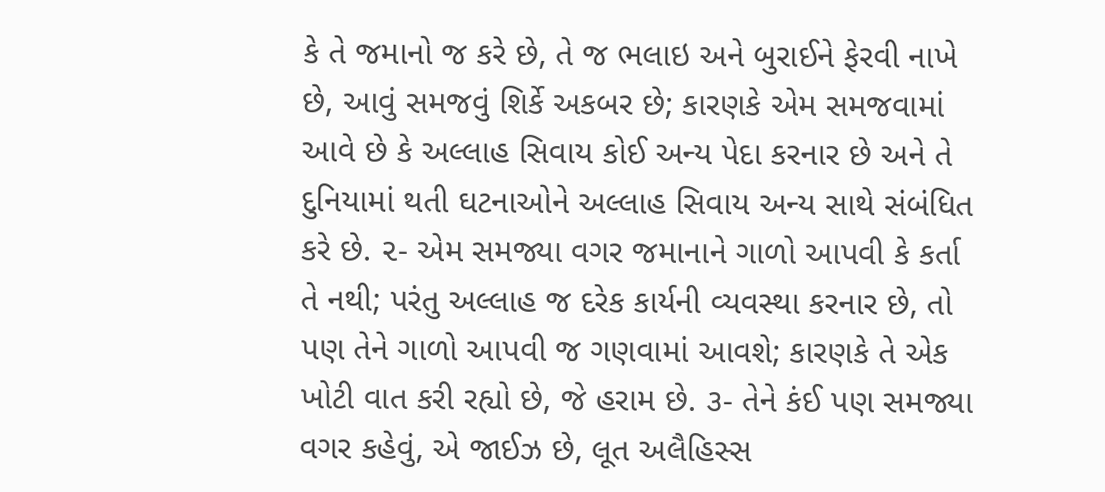કે તે જમાનો જ કરે છે, તે જ ભલાઇ અને બુરાઈને ફેરવી નાખે છે, આવું સમજવું શિર્કે અકબર છે; કારણકે એમ સમજવામાં આવે છે કે અલ્લાહ સિવાય કોઈ અન્ય પેદા કરનાર છે અને તે દુનિયામાં થતી ઘટનાઓને અલ્લાહ સિવાય અન્ય સાથે સંબંધિત કરે છે. ૨- એમ સમજ્યા વગર જમાનાને ગાળો આપવી કે કર્તા તે નથી; પરંતુ અલ્લાહ જ દરેક કાર્યની વ્યવસ્થા કરનાર છે, તો પણ તેને ગાળો આપવી જ ગણવામાં આવશે; કારણકે તે એક ખોટી વાત કરી રહ્યો છે, જે હરામ છે. ૩- તેને કંઈ પણ સમજ્યા વગર કહેવું, એ જાઈઝ છે, લૂત અલૈહિસ્સ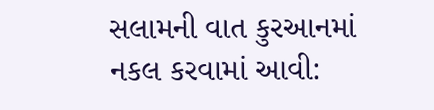સલામની વાત કુરઆનમાં નકલ કરવામાં આવી: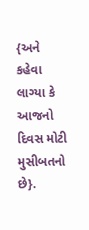{અને કહેવા લાગ્યા કે આજનો દિવસ મોટી મુસીબતનો છે}.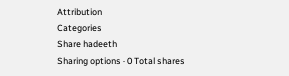Attribution
Categories
Share hadeeth
Sharing options · 0 Total shares